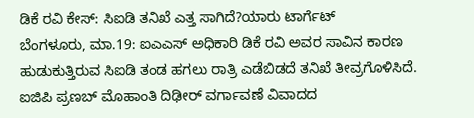ಡಿಕೆ ರವಿ ಕೇಸ್: ಸಿಐಡಿ ತನಿಖೆ ಎತ್ತ ಸಾಗಿದೆ?ಯಾರು ಟಾರ್ಗೆಟ್
ಬೆಂಗಳೂರು, ಮಾ.19: ಐಎಎಸ್ ಅಧಿಕಾರಿ ಡಿಕೆ ರವಿ ಅವರ ಸಾವಿನ ಕಾರಣ ಹುಡುಕುತ್ತಿರುವ ಸಿಐಡಿ ತಂಡ ಹಗಲು ರಾತ್ರಿ ಎಡೆಬಿಡದೆ ತನಿಖೆ ತೀವ್ರಗೊಳಿಸಿದೆ. ಐಜಿಪಿ ಪ್ರಣಬ್ ಮೊಹಾಂತಿ ದಿಢೀರ್ ವರ್ಗಾವಣೆ ವಿವಾದದ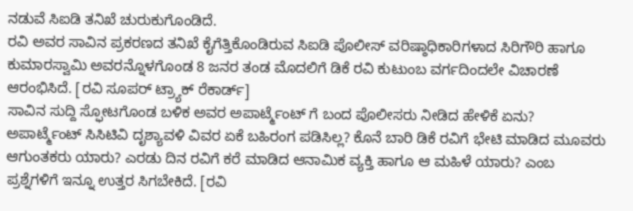ನಡುವೆ ಸಿಐಡಿ ತನಿಖೆ ಚುರುಕುಗೊಂಡಿದೆ.
ರವಿ ಅವರ ಸಾವಿನ ಪ್ರಕರಣದ ತನಿಖೆ ಕೈಗೆತ್ತಿಕೊಂಡಿರುವ ಸಿಐಡಿ ಪೊಲೀಸ್ ವರಿಷ್ಠಾಧಿಕಾರಿಗಳಾದ ಸಿರಿಗೌರಿ ಹಾಗೂ ಕುಮಾರಸ್ವಾಮಿ ಅವರನ್ನೊಳಗೊಂಡ 8 ಜನರ ತಂಡ ಮೊದಲಿಗೆ ಡಿಕೆ ರವಿ ಕುಟುಂಬ ವರ್ಗದಿಂದಲೇ ವಿಚಾರಣೆ ಆರಂಭಿಸಿದೆ. [ರವಿ ಸೂಪರ್ ಟ್ರ್ಯಾಕ್ ರೆಕಾರ್ಡ್]
ಸಾವಿನ ಸುದ್ದಿ ಸ್ಫೋಟಗೊಂಡ ಬಳಿಕ ಅವರ ಅಪಾರ್ಟ್ಮೆಂಟ್ ಗೆ ಬಂದ ಪೊಲೀಸರು ನೀಡಿದ ಹೇಳಿಕೆ ಏನು? ಅಪಾರ್ಟ್ಮೆಂಟ್ ಸಿಸಿಟಿವಿ ದೃಶ್ಯಾವಳಿ ವಿವರ ಏಕೆ ಬಹಿರಂಗ ಪಡಿಸಿಲ್ಲ? ಕೊನೆ ಬಾರಿ ಡಿಕೆ ರವಿಗೆ ಭೇಟಿ ಮಾಡಿದ ಮೂವರು ಆಗುಂತಕರು ಯಾರು? ಎರಡು ದಿನ ರವಿಗೆ ಕರೆ ಮಾಡಿದ ಆನಾಮಿಕ ವ್ಯಕ್ತಿ ಹಾಗೂ ಆ ಮಹಿಳೆ ಯಾರು? ಎಂಬ ಪ್ರಶ್ನೆಗಳಿಗೆ ಇನ್ನೂ ಉತ್ತರ ಸಿಗಬೇಕಿದೆ. [ರವಿ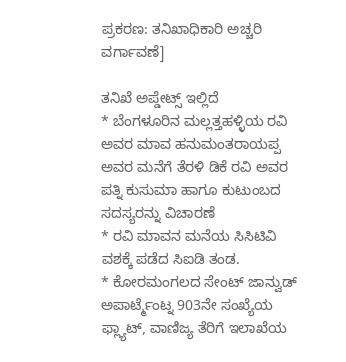ಪ್ರಕರಣ: ತನಿಖಾಧಿಕಾರಿ ಅಚ್ಚರಿ ವರ್ಗಾವಣೆ]

ತನಿಖೆ ಅಪ್ಡೇಟ್ಸ್ ಇಲ್ಲಿದೆ
* ಬೆಂಗಳೂರಿನ ಮಲ್ಲತ್ತಹಳ್ಳಿಯ ರವಿ ಅವರ ಮಾವ ಹನುಮಂತರಾಯಪ್ಪ ಅವರ ಮನೆಗೆ ತೆರಳಿ ಡಿಕೆ ರವಿ ಅವರ ಪತ್ನಿ ಕುಸುಮಾ ಹಾಗೂ ಕುಟುಂಬದ ಸದಸ್ಯರನ್ನು ವಿಚಾರಣೆ
* ರವಿ ಮಾವನ ಮನೆಯ ಸಿಸಿಟಿವಿ ವಶಕ್ಕೆ ಪಡೆದ ಸಿಐಡಿ ತಂಡ.
* ಕೋರಮಂಗಲದ ಸೇಂಟ್ ಜಾನ್ವುಡ್ ಅಪಾರ್ಟ್ಮೆಂಟ್ನ 903ನೇ ಸಂಖ್ಯೆಯ ಫ್ಲ್ಯಾಟ್, ವಾಣಿಜ್ಯ ತೆರಿಗೆ ಇಲಾಖೆಯ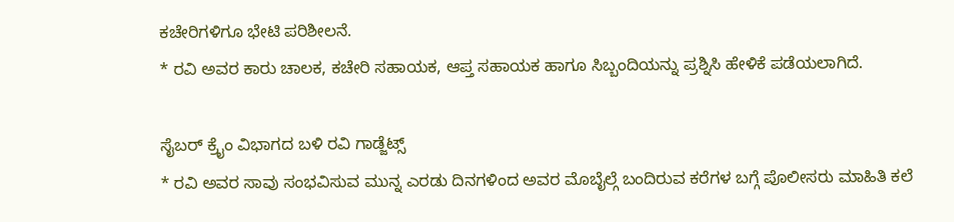ಕಚೇರಿಗಳಿಗೂ ಭೇಟಿ ಪರಿಶೀಲನೆ.
* ರವಿ ಅವರ ಕಾರು ಚಾಲಕ, ಕಚೇರಿ ಸಹಾಯಕ, ಆಪ್ತ ಸಹಾಯಕ ಹಾಗೂ ಸಿಬ್ಬಂದಿಯನ್ನು ಪ್ರಶ್ನಿಸಿ ಹೇಳಿಕೆ ಪಡೆಯಲಾಗಿದೆ.

ಸೈಬರ್ ಕ್ರೈಂ ವಿಭಾಗದ ಬಳಿ ರವಿ ಗಾಡ್ಜೆಟ್ಸ್
* ರವಿ ಅವರ ಸಾವು ಸಂಭವಿಸುವ ಮುನ್ನ ಎರಡು ದಿನಗಳಿಂದ ಅವರ ಮೊಬೈಲ್ಗೆ ಬಂದಿರುವ ಕರೆಗಳ ಬಗ್ಗೆ ಪೊಲೀಸರು ಮಾಹಿತಿ ಕಲೆ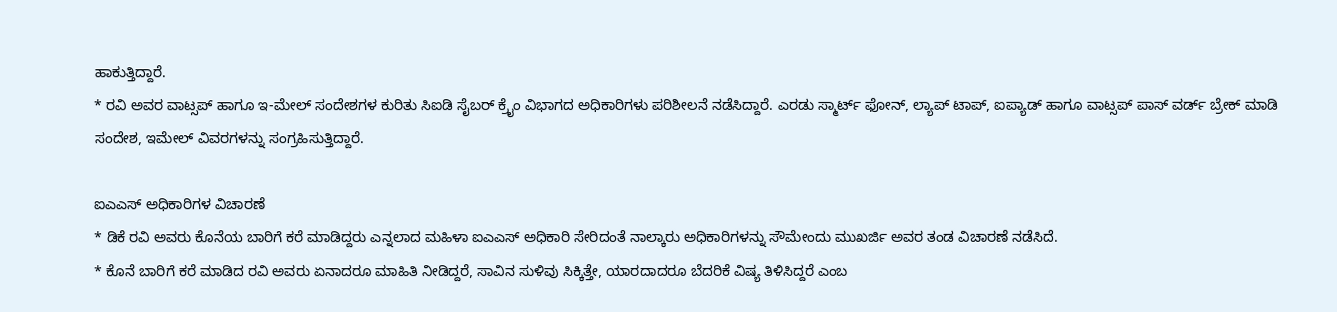ಹಾಕುತ್ತಿದ್ದಾರೆ.
* ರವಿ ಅವರ ವಾಟ್ಸಪ್ ಹಾಗೂ ಇ-ಮೇಲ್ ಸಂದೇಶಗಳ ಕುರಿತು ಸಿಐಡಿ ಸೈಬರ್ ಕ್ರೈಂ ವಿಭಾಗದ ಅಧಿಕಾರಿಗಳು ಪರಿಶೀಲನೆ ನಡೆಸಿದ್ದಾರೆ. ಎರಡು ಸ್ಮಾರ್ಟ್ ಫೋನ್, ಲ್ಯಾಪ್ ಟಾಪ್, ಐಪ್ಯಾಡ್ ಹಾಗೂ ವಾಟ್ಸಪ್ ಪಾಸ್ ವರ್ಡ್ ಬ್ರೇಕ್ ಮಾಡಿ ಸಂದೇಶ, ಇಮೇಲ್ ವಿವರಗಳನ್ನು ಸಂಗ್ರಹಿಸುತ್ತಿದ್ದಾರೆ.

ಐಎಎಸ್ ಅಧಿಕಾರಿಗಳ ವಿಚಾರಣೆ
* ಡಿಕೆ ರವಿ ಅವರು ಕೊನೆಯ ಬಾರಿಗೆ ಕರೆ ಮಾಡಿದ್ದರು ಎನ್ನಲಾದ ಮಹಿಳಾ ಐಎಎಸ್ ಅಧಿಕಾರಿ ಸೇರಿದಂತೆ ನಾಲ್ಕಾರು ಅಧಿಕಾರಿಗಳನ್ನು ಸೌಮೇಂದು ಮುಖರ್ಜಿ ಅವರ ತಂಡ ವಿಚಾರಣೆ ನಡೆಸಿದೆ.
* ಕೊನೆ ಬಾರಿಗೆ ಕರೆ ಮಾಡಿದ ರವಿ ಅವರು ಏನಾದರೂ ಮಾಹಿತಿ ನೀಡಿದ್ದರೆ, ಸಾವಿನ ಸುಳಿವು ಸಿಕ್ಕಿತ್ತೇ, ಯಾರದಾದರೂ ಬೆದರಿಕೆ ವಿಷ್ಯ ತಿಳಿಸಿದ್ದರೆ ಎಂಬ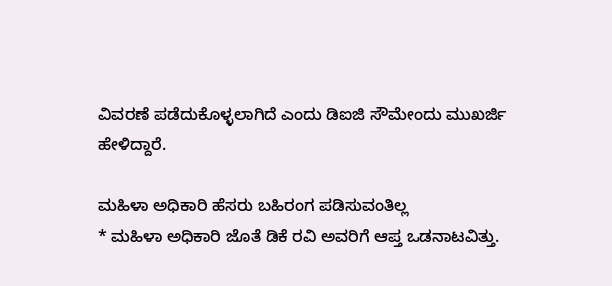ವಿವರಣೆ ಪಡೆದುಕೊಳ್ಳಲಾಗಿದೆ ಎಂದು ಡಿಐಜಿ ಸೌಮೇಂದು ಮುಖರ್ಜಿ ಹೇಳಿದ್ದಾರೆ.

ಮಹಿಳಾ ಅಧಿಕಾರಿ ಹೆಸರು ಬಹಿರಂಗ ಪಡಿಸುವಂತಿಲ್ಲ
* ಮಹಿಳಾ ಅಧಿಕಾರಿ ಜೊತೆ ಡಿಕೆ ರವಿ ಅವರಿಗೆ ಆಪ್ತ ಒಡನಾಟವಿತ್ತು.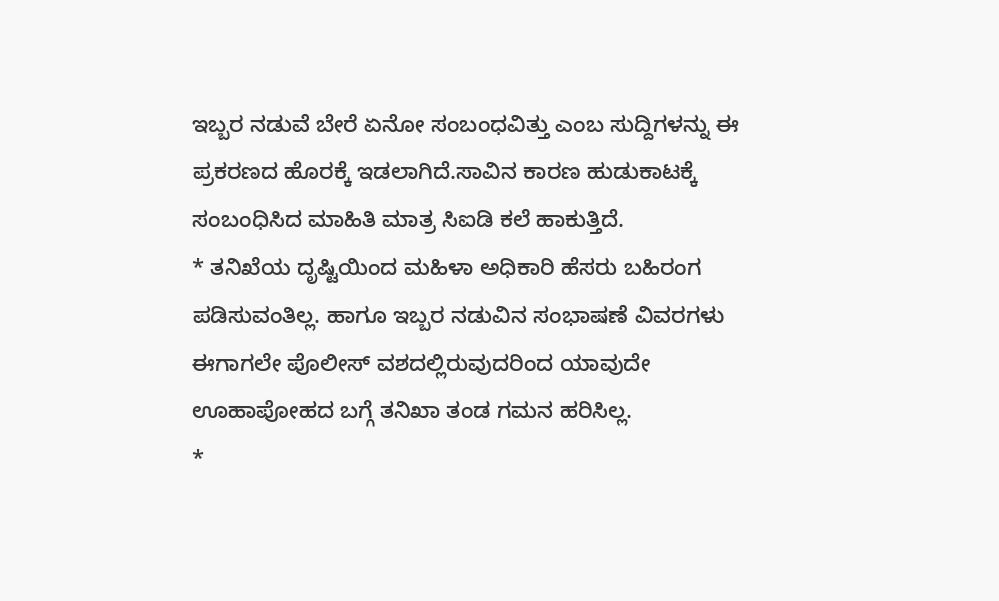ಇಬ್ಬರ ನಡುವೆ ಬೇರೆ ಏನೋ ಸಂಬಂಧವಿತ್ತು ಎಂಬ ಸುದ್ದಿಗಳನ್ನು ಈ ಪ್ರಕರಣದ ಹೊರಕ್ಕೆ ಇಡಲಾಗಿದೆ.ಸಾವಿನ ಕಾರಣ ಹುಡುಕಾಟಕ್ಕೆ ಸಂಬಂಧಿಸಿದ ಮಾಹಿತಿ ಮಾತ್ರ ಸಿಐಡಿ ಕಲೆ ಹಾಕುತ್ತಿದೆ.
* ತನಿಖೆಯ ದೃಷ್ಟಿಯಿಂದ ಮಹಿಳಾ ಅಧಿಕಾರಿ ಹೆಸರು ಬಹಿರಂಗ ಪಡಿಸುವಂತಿಲ್ಲ. ಹಾಗೂ ಇಬ್ಬರ ನಡುವಿನ ಸಂಭಾಷಣೆ ವಿವರಗಳು ಈಗಾಗಲೇ ಪೊಲೀಸ್ ವಶದಲ್ಲಿರುವುದರಿಂದ ಯಾವುದೇ ಊಹಾಪೋಹದ ಬಗ್ಗೆ ತನಿಖಾ ತಂಡ ಗಮನ ಹರಿಸಿಲ್ಲ.
*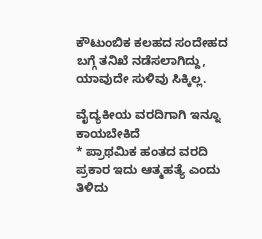ಕೌಟುಂಬಿಕ ಕಲಹದ ಸಂದೇಹದ ಬಗ್ಗೆ ತನಿಖೆ ನಡೆಸಲಾಗಿದ್ದು, ಯಾವುದೇ ಸುಳಿವು ಸಿಕ್ಕಿಲ್ಲ.

ವೈದ್ಯಕೀಯ ವರದಿಗಾಗಿ ಇನ್ನೂ ಕಾಯಬೇಕಿದೆ
* ಪ್ರಾಥಮಿಕ ಹಂತದ ವರದಿ ಪ್ರಕಾರ ಇದು ಆತ್ಮಹತ್ಯೆ ಎಂದು ತಿಳಿದು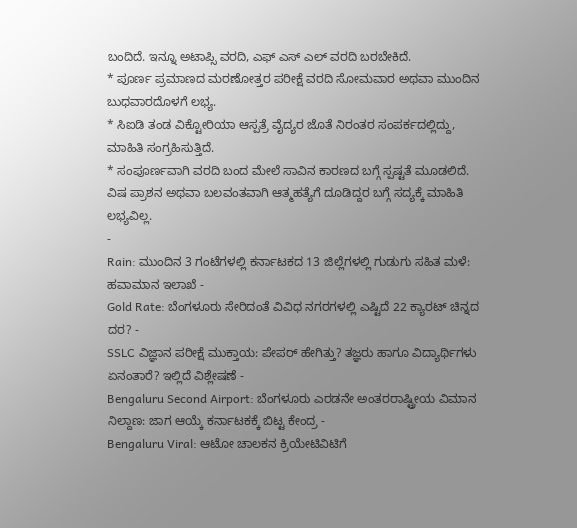ಬಂದಿದೆ. ಇನ್ನೂ ಅಟಾಪ್ಸಿ ವರದಿ, ಎಫ್ ಎಸ್ ಎಲ್ ವರದಿ ಬರಬೇಕಿದೆ.
* ಪೂರ್ಣ ಪ್ರಮಾಣದ ಮರಣೋತ್ತರ ಪರೀಕ್ಷೆ ವರದಿ ಸೋಮವಾರ ಅಥವಾ ಮುಂದಿನ ಬುಧವಾರದೊಳಗೆ ಲಭ್ಯ.
* ಸಿಐಡಿ ತಂಡ ವಿಕ್ಟೋರಿಯಾ ಆಸ್ಪತ್ರೆ ವೈದ್ಯರ ಜೊತೆ ನಿರಂತರ ಸಂಪರ್ಕದಲ್ಲಿದ್ದು, ಮಾಹಿತಿ ಸಂಗ್ರಹಿಸುತ್ತಿದೆ.
* ಸಂಪೂರ್ಣವಾಗಿ ವರದಿ ಬಂದ ಮೇಲೆ ಸಾವಿನ ಕಾರಣದ ಬಗ್ಗೆ ಸ್ಪಷ್ಟತೆ ಮೂಡಲಿದೆ. ವಿಷ ಪ್ರಾಶನ ಅಥವಾ ಬಲವಂತವಾಗಿ ಆತ್ಮಹತ್ಯೆಗೆ ದೂಡಿದ್ದರ ಬಗ್ಗೆ ಸದ್ಯಕ್ಕೆ ಮಾಹಿತಿ ಲಭ್ಯವಿಲ್ಲ.
-
Rain: ಮುಂದಿನ 3 ಗಂಟೆಗಳಲ್ಲಿ ಕರ್ನಾಟಕದ 13 ಜಿಲ್ಲೆಗಳಲ್ಲಿ ಗುಡುಗು ಸಹಿತ ಮಳೆ: ಹವಾಮಾನ ಇಲಾಖೆ -
Gold Rate: ಬೆಂಗಳೂರು ಸೇರಿದಂತೆ ವಿವಿಧ ನಗರಗಳಲ್ಲಿ ಎಷ್ಟಿದೆ 22 ಕ್ಯಾರಟ್ ಚಿನ್ನದ ದರ? -
SSLC ವಿಜ್ಞಾನ ಪರೀಕ್ಷೆ ಮುಕ್ತಾಯ: ಪೇಪರ್ ಹೇಗಿತ್ತು? ತಜ್ಞರು ಹಾಗೂ ವಿದ್ಯಾರ್ಥಿಗಳು ಏನಂತಾರೆ? ಇಲ್ಲಿದೆ ವಿಶ್ಲೇಷಣೆ -
Bengaluru Second Airport: ಬೆಂಗಳೂರು ಎರಡನೇ ಅಂತರರಾಷ್ಟ್ರೀಯ ವಿಮಾನ ನಿಲ್ದಾಣ: ಜಾಗ ಆಯ್ಕೆ ಕರ್ನಾಟಕಕ್ಕೆ ಬಿಟ್ಟ ಕೇಂದ್ರ -
Bengaluru Viral: ಆಟೋ ಚಾಲಕನ ಕ್ರಿಯೇಟಿವಿಟಿಗೆ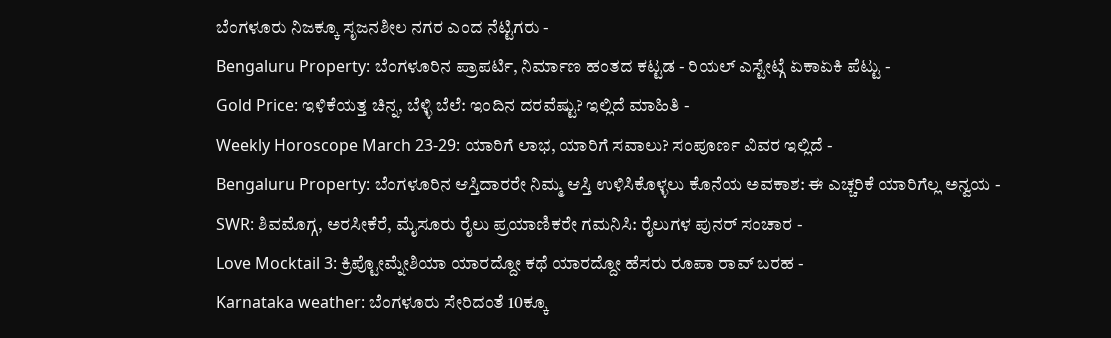ಬೆಂಗಳೂರು ನಿಜಕ್ಕೂ ಸೃಜನಶೀಲ ನಗರ ಎಂದ ನೆಟ್ಟಿಗರು -
Bengaluru Property: ಬೆಂಗಳೂರಿನ ಪ್ರಾಪರ್ಟಿ, ನಿರ್ಮಾಣ ಹಂತದ ಕಟ್ಟಡ - ರಿಯಲ್ ಎಸ್ಟೇಟ್ಗೆ ಏಕಾಏಕಿ ಪೆಟ್ಟು -
Gold Price: ಇಳಿಕೆಯತ್ತ ಚಿನ್ನ, ಬೆಳ್ಳಿ ಬೆಲೆ: ಇಂದಿನ ದರವೆಷ್ಟು? ಇಲ್ಲಿದೆ ಮಾಹಿತಿ -
Weekly Horoscope March 23-29: ಯಾರಿಗೆ ಲಾಭ, ಯಾರಿಗೆ ಸವಾಲು? ಸಂಪೂರ್ಣ ವಿವರ ಇಲ್ಲಿದೆ -
Bengaluru Property: ಬೆಂಗಳೂರಿನ ಆಸ್ತಿದಾರರೇ ನಿಮ್ಮ ಆಸ್ತಿ ಉಳಿಸಿಕೊಳ್ಳಲು ಕೊನೆಯ ಅವಕಾಶ: ಈ ಎಚ್ಚರಿಕೆ ಯಾರಿಗೆಲ್ಲ ಅನ್ವಯ -
SWR: ಶಿವಮೊಗ್ಗ, ಅರಸೀಕೆರೆ, ಮೈಸೂರು ರೈಲು ಪ್ರಯಾಣಿಕರೇ ಗಮನಿಸಿ: ರೈಲುಗಳ ಪುನರ್ ಸಂಚಾರ -
Love Mocktail 3: ಕ್ರಿಪ್ಟೋಮ್ನೇಶಿಯಾ ಯಾರದ್ದೋ ಕಥೆ ಯಾರದ್ದೋ ಹೆಸರು ರೂಪಾ ರಾವ್ ಬರಹ -
Karnataka weather: ಬೆಂಗಳೂರು ಸೇರಿದಂತೆ 10ಕ್ಕೂ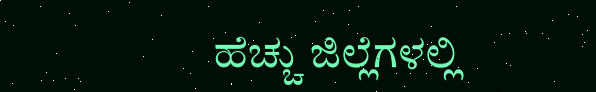ಹೆಚ್ಚು ಜಿಲ್ಲೆಗಳಲ್ಲಿ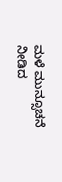ಮಳೆ ಮುನ್ಸೂಚನೆ ನೀಡಿದ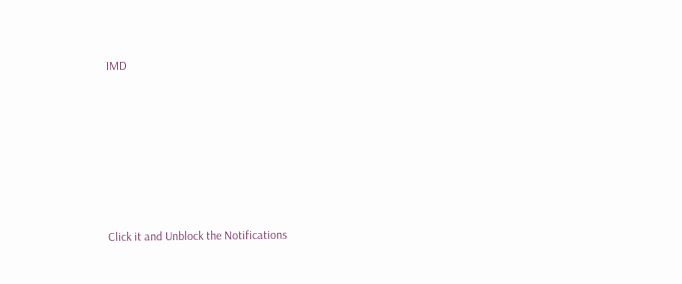IMD












Click it and Unblock the Notifications